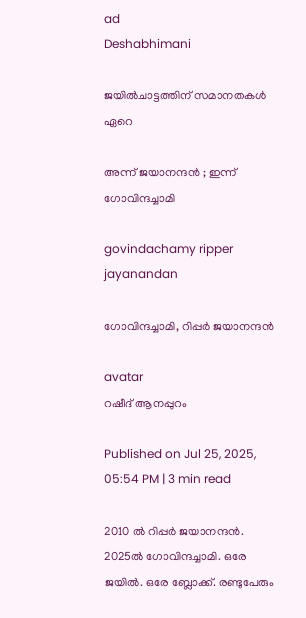ad
Deshabhimani

ജയിൽചാട്ടത്തിന്‌ സമാനതകൾ ഏറെ

അന്ന്‌ ജയാനന്ദൻ ; ഇന്ന്‌ ഗോവിന്ദച്ചാമി

govindachamy ripper jayanandan

ഗോവിന്ദച്ചാമി, റിപ്പർ ജയാനന്ദൻ

avatar
റഷീദ്‌ ആനപ്പുറം

Published on Jul 25, 2025, 05:54 PM | 3 min read

2010 ൽ റിപ്പർ ജയാനന്ദൻ. 2025ൽ ഗോവിന്ദച്ചാമി. ഒരേ ജയിൽ. ഒരേ ബ്ലോക്ക്‌. രണ്ടുപേരും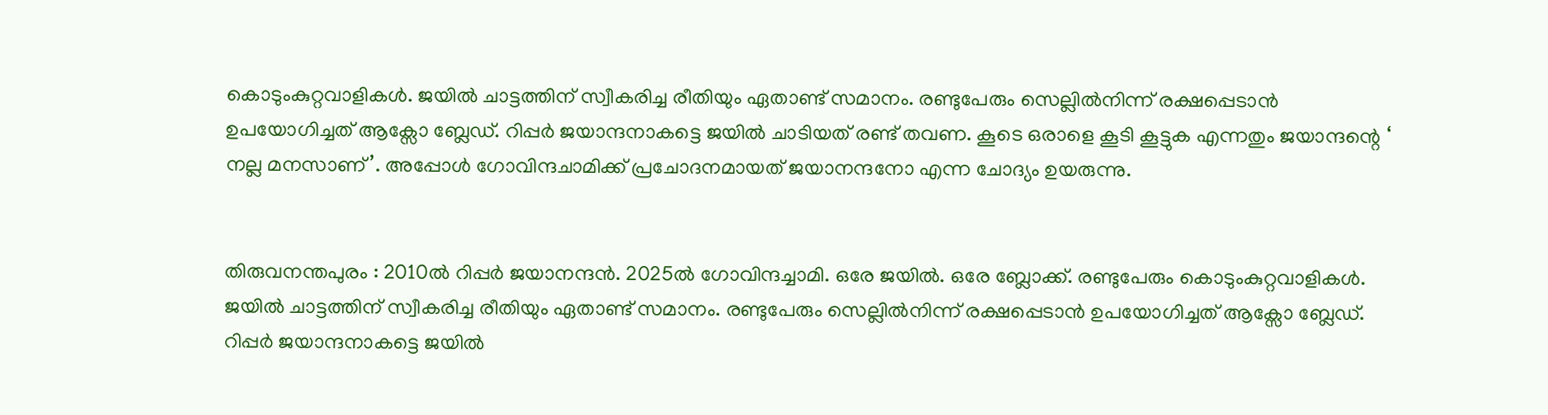കൊടുംകുറ്റവാളികൾ. ജയിൽ ചാട്ടത്തിന്‌ സ്വീകരിച്ച രീതിയും ഏതാണ്ട്‌ സമാനം. രണ്ടുപേരും സെല്ലിൽനിന്ന്‌ രക്ഷപ്പെടാൻ ഉപയോഗിച്ചത്‌ ആക്സോ ബ്ലേഡ്‌. റിപ്പർ ജയാന്ദനാകട്ടെ ജയിൽ ചാടിയത്‌ രണ്ട്‌ തവണ. കൂടെ ഒരാളെ കൂടി കൂട്ടുക എന്നതും ജയാന്ദന്റെ ‘ നല്ല മനസാണ്‌’. അപ്പോൾ ഗോവിന്ദചാമിക്ക്‌ പ്രചോദനമായത്‌ ജയാനന്ദനോ എന്ന ചോദ്യം ഉയരുന്നു.


തിരുവനന്തപുരം : 2010ൽ റിപ്പർ ജയാനന്ദൻ. 2025ൽ ഗോവിന്ദച്ചാമി. ഒരേ ജയിൽ. ഒരേ ബ്ലോക്ക്‌. രണ്ടുപേരും കൊടുംകുറ്റവാളികൾ. ജയിൽ ചാട്ടത്തിന്‌ സ്വീകരിച്ച രീതിയും ഏതാണ്ട്‌ സമാനം. രണ്ടുപേരും സെല്ലിൽനിന്ന്‌ രക്ഷപ്പെടാൻ ഉപയോഗിച്ചത്‌ ആക്സോ ബ്ലേഡ്‌. റിപ്പർ ജയാന്ദനാകട്ടെ ജയിൽ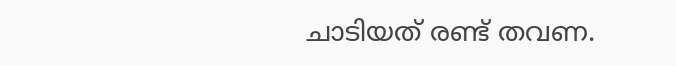ചാടിയത്‌ രണ്ട്‌ തവണ.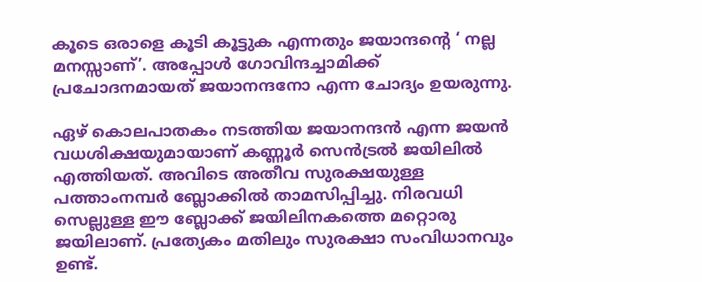കൂടെ ഒരാളെ കൂടി കൂട്ടുക എന്നതും ജയാന്ദന്റെ ‘ നല്ല മനസ്സാണ്‌’. അപ്പോൾ ഗോവിന്ദച്ചാമിക്ക്‌ പ്രചോദനമായത്‌ ജയാനന്ദനോ എന്ന ചോദ്യം ഉയരുന്നു.

ഏഴ്‌ കൊലപാതകം നടത്തിയ ജയാനന്ദൻ എന്ന ജയൻ വധശിക്ഷയുമായാണ്‌ കണ്ണൂർ സെൻട്രൽ ജയിലിൽ എത്തിയത്‌. അവിടെ അതീവ സുരക്ഷയുള്ള പത്താംനമ്പർ ബ്ലോക്കിൽ താമസിപ്പിച്ചു. നിരവധി സെല്ലുള്ള ഈ ബ്ലോക്ക്‌ ജയിലിനകത്തെ മറ്റൊരു ജയിലാണ്‌. പ്രത്യേകം മതിലും സുരക്ഷാ സംവിധാനവും ഉണ്ട്‌.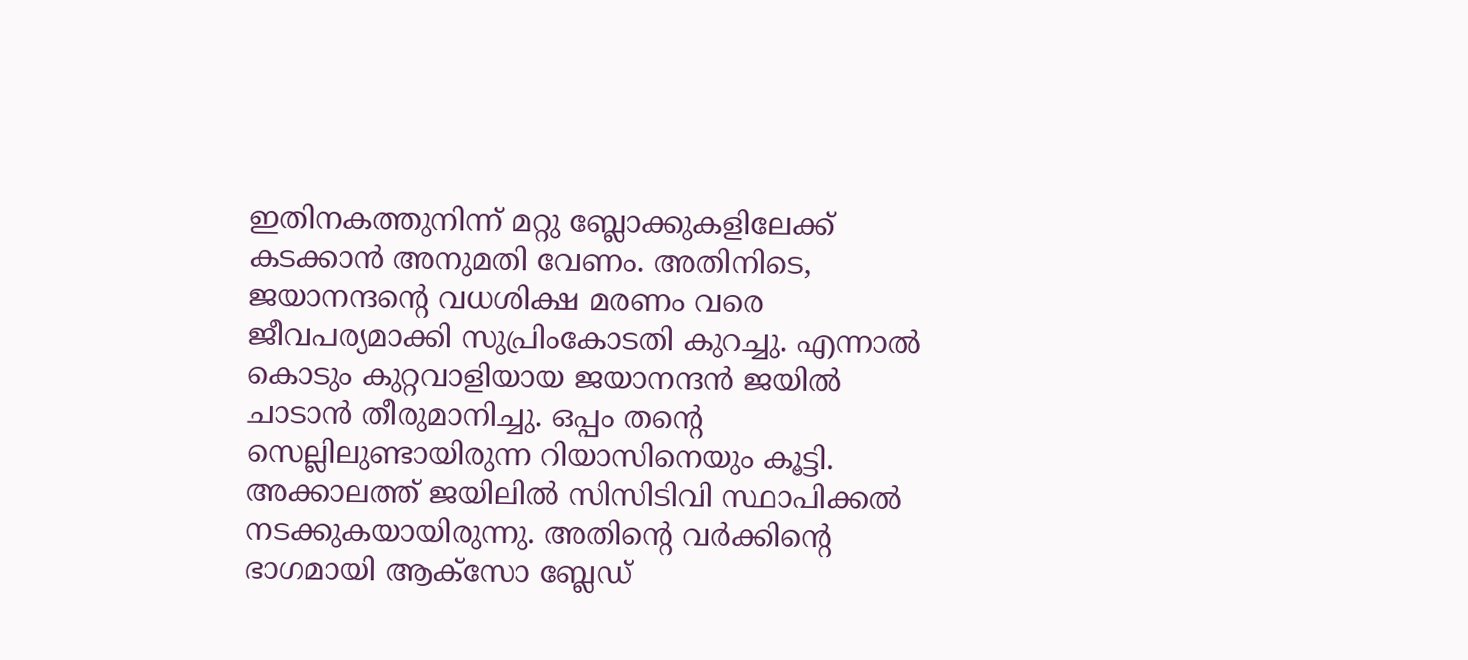ഇതിനകത്തുനിന്ന്‌ മറ്റു ബ്ലോക്കുകളിലേക്ക്‌ കടക്കാൻ അനുമതി വേണം. അതിനിടെ, ജയാനന്ദന്റെ വധശിക്ഷ മരണം വരെ ജീവപര്യമാക്കി സുപ്രിംകോടതി കുറച്ചു. എന്നാൽ കൊടും കുറ്റവാളിയായ ജയാനന്ദൻ ജയിൽ ചാടാൻ തീരുമാനിച്ചു. ഒപ്പം തന്റെ സെല്ലിലുണ്ടായിരുന്ന റിയാസിനെയും കൂട്ടി. അക്കാലത്ത്‌ ജയിലിൽ സിസിടിവി സ്ഥാപിക്കൽ നടക്കുകയായിരുന്നു. അതിന്റെ വർക്കിന്റെ ഭാഗമായി ആക്‌സോ ബ്ലേഡ്‌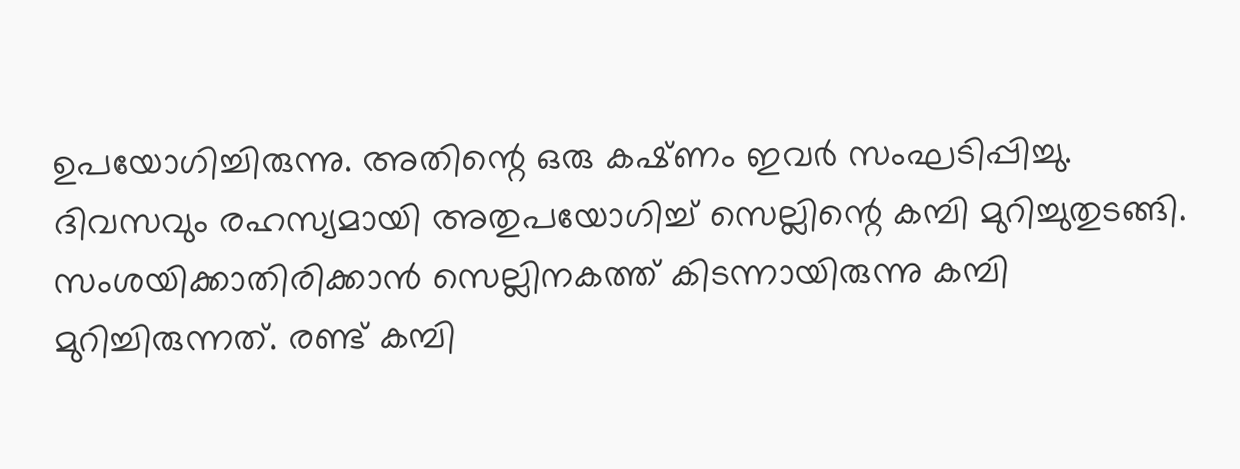ഉപയോഗിച്ചിരുന്നു. അതിന്റെ ഒരു കഷ്‌ണം ഇവർ സംഘടിപ്പിച്ചു. ദിവസവും രഹസ്യമായി അതുപയോഗിച്ച്‌ സെല്ലിന്റെ കമ്പി മുറിച്ചുതുടങ്ങി. സംശയിക്കാതിരിക്കാൻ സെല്ലിനകത്ത്‌ കിടന്നായിരുന്നു കമ്പി മുറിച്ചിരുന്നത്‌. രണ്ട്‌ കമ്പി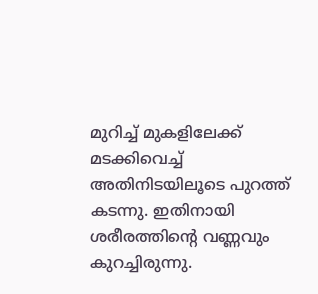മുറിച്ച്‌ മുകളിലേക്ക്‌ മടക്കിവെച്ച്‌ അതിനിടയിലൂടെ പുറത്ത്‌ കടന്നു. ഇതിനായി ശരീരത്തിന്റെ വണ്ണവും കുറച്ചിരുന്നു.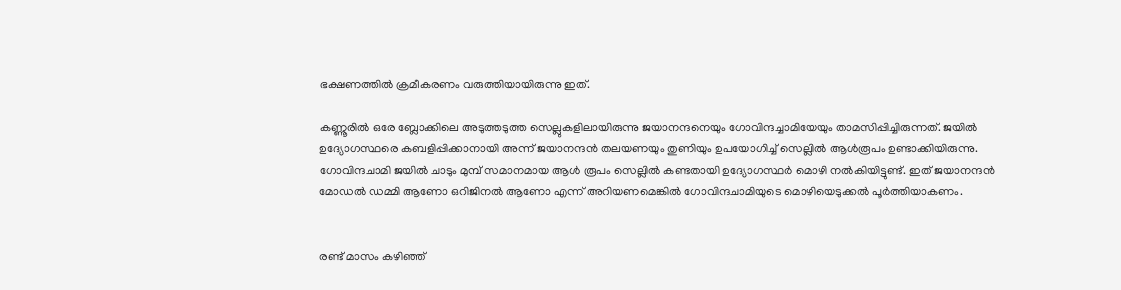ഭക്ഷണത്തിൽ ക്രമീകരണം വരുത്തിയായിരുന്നു ഇത്‌.

കണ്ണൂരിൽ ഒരേ ബ്ലോക്കിലെ അടുത്തടുത്ത സെല്ലുകളിലായിരുന്നു ജയാനന്ദനെയും ഗോവിന്ദച്ചാമിയേയും താമസിപ്പിച്ചിരുന്നത്. ജയിൽ ഉദ്യോഗസ്ഥരെ കബളിപ്പിക്കാനായി അന്ന്‌ ജയാനന്ദൻ തലയണയും തുണിയും ഉപയോഗിച്ച്‌ സെല്ലിൽ ആൾരൂപം ഉണ്ടാക്കിയിരുന്നു. ഗോവിന്ദചാമി ജയിൽ ചാടും മുമ്പ്‌ സമാനമായ ആൾ രൂപം സെല്ലിൽ കണ്ടതായി ഉദ്യോഗസ്ഥർ മൊഴി നൽകിയിട്ടുണ്ട്‌. ഇത്‌ ജയാനന്ദൻ മോഡൽ ഡമ്മി ആണോ ഒറിജിനൽ ആണോ എന്ന്‌ അറിയണമെങ്കിൽ ഗോവിന്ദചാമിയുടെ മൊഴിയെടുക്കൽ പൂർത്തിയാകണം.


രണ്ട്‌ മാസം കഴിഞ്ഞ്‌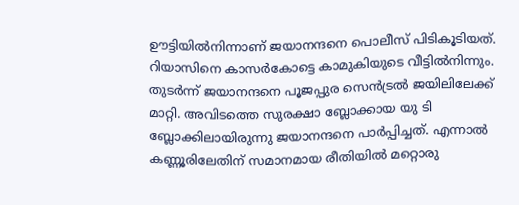ഊട്ടിയിൽനിന്നാണ്‌ ജയാനന്ദനെ പൊലീസ്‌ പിടികൂടിയത്‌. റിയാസിനെ കാസർകോട്ടെ കാമുകിയുടെ വീട്ടിൽനിന്നും. തുടർന്ന്‌ ജയാനന്ദനെ പൂജപ്പുര സെൻട്രൽ ജയിലിലേക്ക്‌ മാറ്റി. അവിടത്തെ സുരക്ഷാ ബ്ലോക്കായ യു ടി ബ്ലോക്കിലായിരുന്നു ജയാനന്ദനെ പാർപ്പിച്ചത്‌. എന്നാൽ കണ്ണൂരിലേതിന്‌ സമാനമായ രീതിയിൽ മറ്റൊരു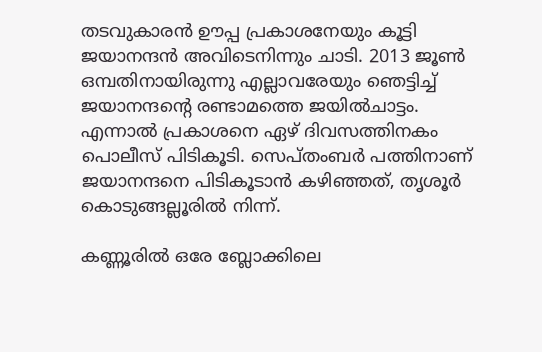തടവുകാരൻ ഊപ്പ പ്രകാശനേയും കൂട്ടി ജയാനന്ദൻ അവിടെനിന്നും ചാടി. 2013 ജൂൺ ഒമ്പതിനായിരുന്നു എല്ലാവരേയും ഞെട്ടിച്ച്‌ ജയാനന്ദന്റെ രണ്ടാമത്തെ ജയിൽചാട്ടം. എന്നാൽ പ്രകാശനെ ഏഴ്‌ ദിവസത്തിനകം പൊലീസ്‌ പിടികൂടി. സെപ്തംബര്‍ പത്തിനാണ്‌ ജയാനന്ദനെ പിടികൂടാൻ കഴിഞ്ഞത്‌, തൃശൂർ കൊടുങ്ങല്ലൂരിൽ നിന്ന്‌.

കണ്ണൂരിൽ ഒരേ ബ്ലോക്കിലെ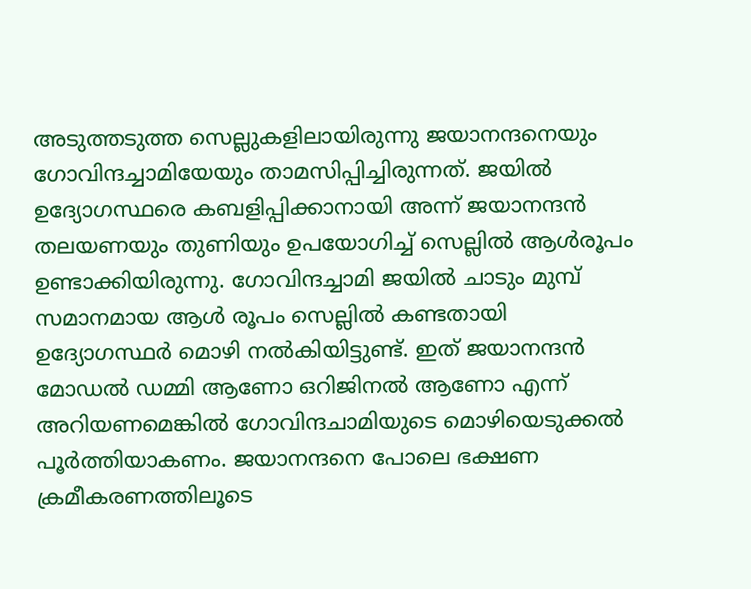അടുത്തടുത്ത സെല്ലുകളിലായിരുന്നു ജയാനന്ദനെയും ഗോവിന്ദച്ചാമിയേയും താമസിപ്പിച്ചിരുന്നത്. ജയിൽ ഉദ്യോഗസ്ഥരെ കബളിപ്പിക്കാനായി അന്ന്‌ ജയാനന്ദൻ തലയണയും തുണിയും ഉപയോഗിച്ച്‌ സെല്ലിൽ ആൾരൂപം ഉണ്ടാക്കിയിരുന്നു. ഗോവിന്ദച്ചാമി ജയിൽ ചാടും മുമ്പ്‌ സമാനമായ ആൾ രൂപം സെല്ലിൽ കണ്ടതായി ഉദ്യോഗസ്ഥർ മൊഴി നൽകിയിട്ടുണ്ട്‌. ഇത്‌ ജയാനന്ദൻ മോഡൽ ഡമ്മി ആണോ ഒറിജിനൽ ആണോ എന്ന്‌ അറിയണമെങ്കിൽ ഗോവിന്ദചാമിയുടെ മൊഴിയെടുക്കൽ പൂർത്തിയാകണം. ജയാനന്ദനെ പോലെ ഭക്ഷണ ക്രമീകരണത്തിലൂടെ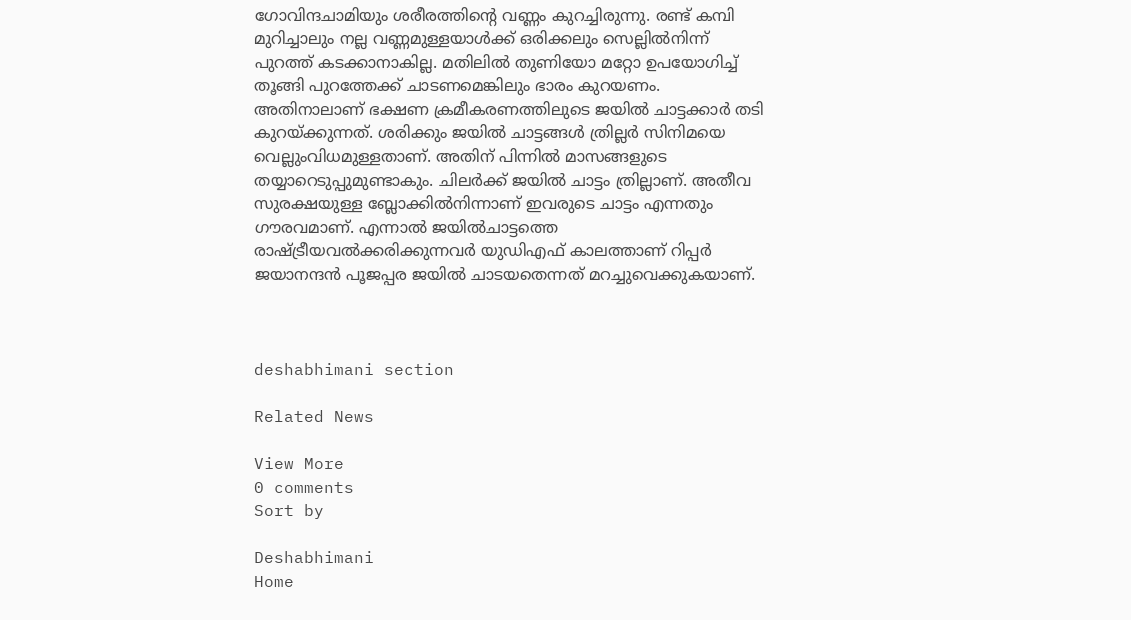ഗോവിന്ദചാമിയും ശരീരത്തിന്റെ വണ്ണം കുറച്ചിരുന്നു. രണ്ട്‌ കമ്പി മുറിച്ചാലും നല്ല വണ്ണമുള്ളയാൾക്ക്‌ ഒരിക്കലും സെല്ലിൽനിന്ന്‌ പുറത്ത്‌ കടക്കാനാകില്ല. മതിലിൽ തുണിയോ മറ്റോ ഉപയോഗിച്ച്‌ തൂങ്ങി പുറത്തേക്ക്‌ ചാടണമെങ്കിലും ഭാരം കുറയണം. അതിനാലാണ്‌ ഭക്ഷണ ക്രമീകരണത്തിലുടെ ജയിൽ ചാട്ടക്കാർ തടി കുറയ്‌ക്കുന്നത്‌. ശരിക്കും ജയിൽ ചാട്ടങ്ങൾ ത്രില്ലർ സിനിമയെ വെല്ലുംവിധമുള്ളതാണ്‌. അതിന്‌ പിന്നിൽ മാസങ്ങളുടെ തയ്യാറെടുപ്പുമുണ്ടാകും. ചിലർക്ക്‌ ജയിൽ ചാട്ടം ത്രില്ലാണ്‌. അതീവ സുരക്ഷയുള്ള ബ്ലോക്കിൽനിന്നാണ്‌ ഇവരുടെ ചാട്ടം എന്നതും ഗൗരവമാണ്‌. എന്നാൽ ജയിൽചാട്ടത്തെ രാഷ്‌ട്രീയവൽക്കരിക്കുന്നവർ യുഡിഎഫ്‌ കാലത്താണ്‌ റിപ്പർ ജയാനന്ദൻ പൂജപ്പര ജയിൽ ചാടയതെന്നത്‌ മറച്ചുവെക്കുകയാണ്‌.



deshabhimani section

Related News

View More
0 comments
Sort by

Deshabhimani
Home